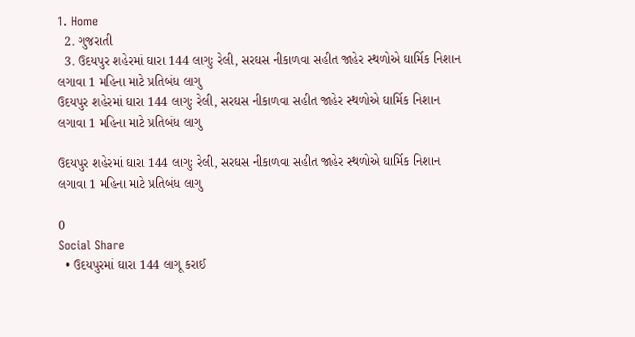1. Home
  2. ગુજરાતી
  3. ઉદયપુર શહેરમાં ઘારા 144 લાગુઃ રેલી, સરઘસ નીકાળવા સહીત જાહેર સ્થળોએ ઘાર્મિક નિશાન લગાવા 1 મહિના માટે પ્રતિબંધ લાગુ
ઉદયપુર શહેરમાં ઘારા 144 લાગુઃ રેલી, સરઘસ નીકાળવા સહીત જાહેર સ્થળોએ ઘાર્મિક નિશાન લગાવા 1 મહિના માટે પ્રતિબંધ લાગુ

ઉદયપુર શહેરમાં ઘારા 144 લાગુઃ રેલી, સરઘસ નીકાળવા સહીત જાહેર સ્થળોએ ઘાર્મિક નિશાન લગાવા 1 મહિના માટે પ્રતિબંધ લાગુ

0
Social Share
  • ઉદયપુરમાં ઘારા 144 લાગૂ કરાઈ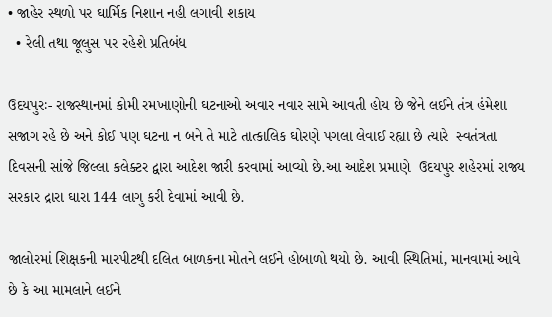• જાહેર સ્થળો પર ઘાર્મિક નિશાન નહી લગાવી શકાય
  • રેલી તથા જૂલુસ પર રહેશે પ્રતિબંધ

ઉદયપુરઃ- રાજસ્થાનમાં કોમી રમખાણોની ઘટનાઓ અવાર નવાર સામે આવતી હોય છે જેને લઈને તંત્ર હંમેશા સજાગ રહે છે અને કોઈ પણ ઘટના ન બને તે માટે તાત્કાલિક ઘોરણે પગલા લેવાઈ રહ્યા છે ત્યારે  સ્વતંત્રતા દિવસની સાંજે જિલ્લા કલેક્ટર દ્વારા આદેશ જારી કરવામાં આવ્યો છે.આ આદેશ પ્રમાણે  ઉદયપુર શહેરમાં રાજ્ય સરકાર દ્રારા ઘારા 144 લાગુ કરી દેવામાં આવી છે.

જાલોરમાં શિક્ષકની મારપીટથી દલિત બાળકના મોતને લઈને હોબાળો થયો છે. આવી સ્થિતિમાં, માનવામાં આવે છે કે આ મામલાને લઈને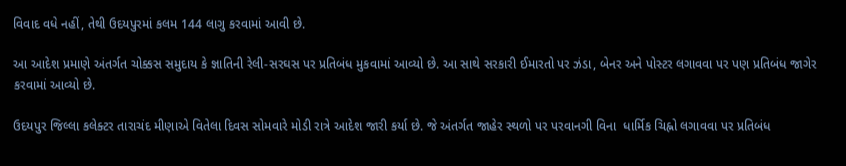વિવાદ વધે નહીં, તેથી ઉદયપુરમાં કલમ 144 લાગુ કરવામાં આવી છે.

આ આદેશ પ્રમાણે અંતર્ગત ચોક્કસ સમુદાય કે જ્ઞાતિની રેલી-સરઘસ પર પ્રતિબંધ મુકવામાં આવ્યો છે. આ સાથે સરકારી ઈમારતો પર ઝંડા, બેનર અને પોસ્ટર લગાવવા પર પણ પ્રતિબંધ જાગેર કરવામાં આવ્યો છે.

ઉદયપુર જિલ્લા કલેક્ટર તારાચંદ મીણાએ વિતેલા દિવસ સોમવારે મોડી રાત્રે આદેશ જારી કર્યા છે. જે અંતર્ગત જાહેર સ્થળો પર પરવાનગી વિના  ધાર્મિક ચિહ્નો લગાવવા પર પ્રતિબંધ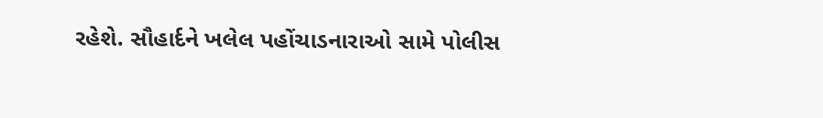રહેશે. સૌહાર્દને ખલેલ પહોંચાડનારાઓ સામે પોલીસ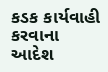કડક કાર્યવાહી  કરવાના આદેશ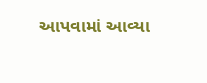આપવામાં આવ્યા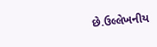છે.ઉલ્લેખનીય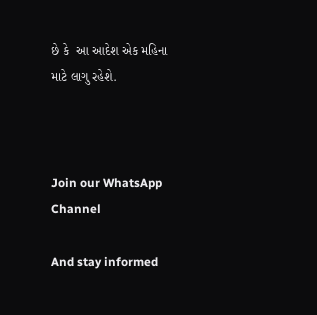છે કે  આ આદેશ એક મહિના માટે લાગુ રહેશે.



Join our WhatsApp Channel

And stay informed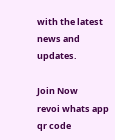with the latest news and updates.

Join Now
revoi whats app qr code